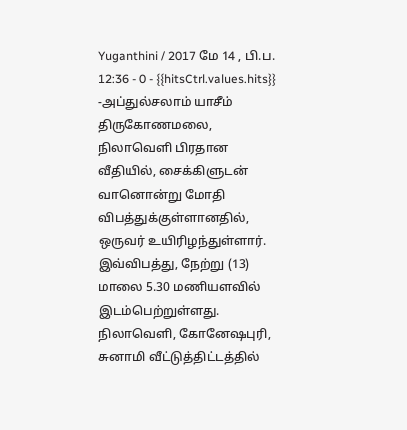Yuganthini / 2017 மே 14 , பி.ப. 12:36 - 0 - {{hitsCtrl.values.hits}}
-அப்துல்சலாம் யாசீம்
திருகோணமலை, நிலாவெளி பிரதான வீதியில், சைக்கிளுடன் வானொன்று மோதி விபத்துக்குள்ளானதில், ஒருவர் உயிரிழந்துள்ளார்.
இவ்விபத்து, நேற்று (13) மாலை 5.30 மணியளவில் இடம்பெற்றுள்ளது.
நிலாவெளி, கோனேஷபுரி, சுனாமி வீட்டுத்திட்டத்தில்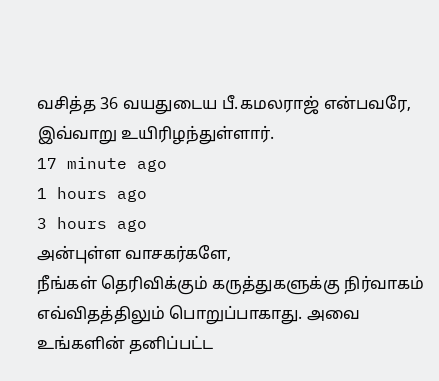வசித்த 36 வயதுடைய பீ.கமலராஜ் என்பவரே, இவ்வாறு உயிரிழந்துள்ளார்.
17 minute ago
1 hours ago
3 hours ago
அன்புள்ள வாசகர்களே,
நீங்கள் தெரிவிக்கும் கருத்துகளுக்கு நிர்வாகம் எவ்விதத்திலும் பொறுப்பாகாது. அவை உங்களின் தனிப்பட்ட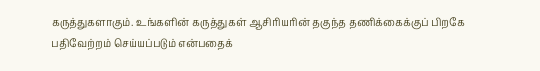கருத்துகளாகும். உங்களின் கருத்துகள் ஆசிரியரின் தகுந்த தணிக்கைக்குப் பிறகே பதிவேற்றம் செய்யப்படும் என்பதைக்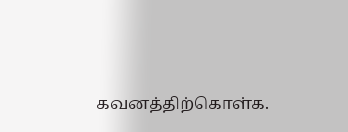கவனத்திற்கொள்க.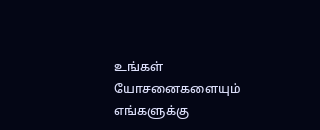உங்கள் யோசனைகளையும் எங்களுக்கு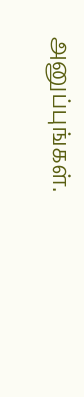அனுப்புங்கள்.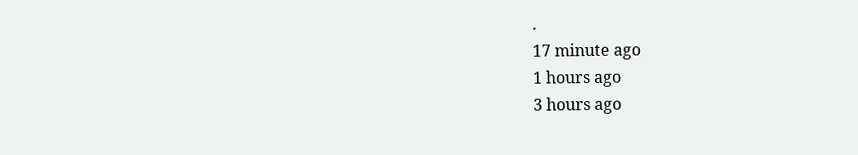.
17 minute ago
1 hours ago
3 hours ago